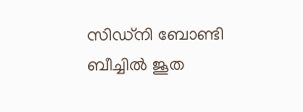സിഡ്‌നി ബോണ്ടി ബീച്ചിൽ ജൂത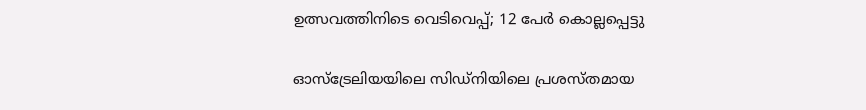ഉത്സവത്തിനിടെ വെടിവെപ്പ്; 12 പേർ കൊല്ലപ്പെട്ടു

ഓസ്‌ട്രേലിയയിലെ സിഡ്‌നിയിലെ പ്രശസ്തമായ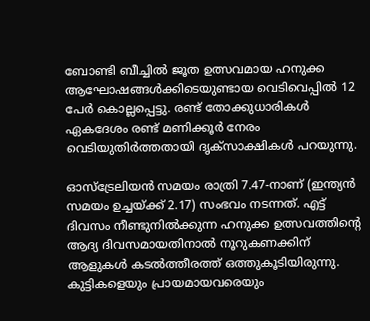ബോണ്ടി ബീച്ചിൽ ജൂത ഉത്സവമായ ഹനുക്ക ആഘോഷങ്ങൾക്കിടെയുണ്ടായ വെടിവെപ്പിൽ 12 പേർ കൊല്ലപ്പെട്ടു. രണ്ട് തോക്കുധാരികൾ ഏകദേശം രണ്ട് മണിക്കൂർ നേരം വെടിയുതിർത്തതായി ദൃക്‌സാക്ഷികൾ പറയുന്നു.

ഓസ്ട്രേലിയൻ സമയം രാത്രി 7.47-നാണ് (ഇന്ത്യൻ സമയം ഉച്ചയ്ക്ക് 2.17) സംഭവം നടന്നത്. എട്ട് ദിവസം നീണ്ടുനിൽക്കുന്ന ഹനുക്ക ഉത്സവത്തിൻ്റെ ആദ്യ ദിവസമായതിനാൽ നൂറുകണക്കിന് ആളുകൾ കടൽത്തീരത്ത് ഒത്തുകൂടിയിരുന്നു. കുട്ടികളെയും പ്രായമായവരെയും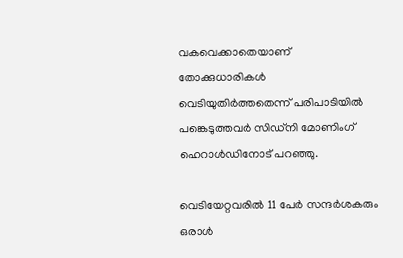വകവെക്കാതെയാണ് തോക്കുധാരികൾ വെടിയുതിർത്തതെന്ന് പരിപാടിയിൽ പങ്കെടുത്തവർ സിഡ്‌നി മോണിംഗ് ഹെറാൾഡിനോട് പറഞ്ഞു.

വെടിയേറ്റവരിൽ 11 പേർ സന്ദർശകരും ഒരാൾ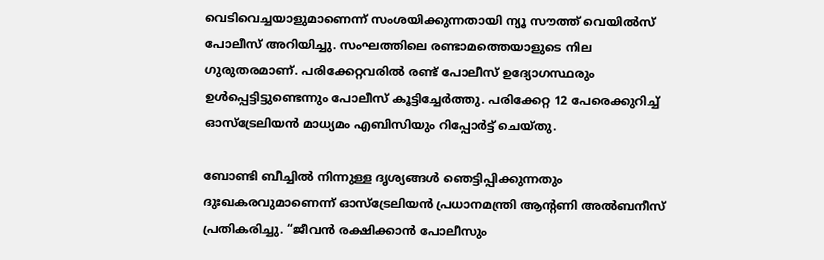വെടിവെച്ചയാളുമാണെന്ന് സംശയിക്കുന്നതായി ന്യൂ സൗത്ത് വെയിൽസ് പോലീസ് അറിയിച്ചു. സംഘത്തിലെ രണ്ടാമത്തെയാളുടെ നില ഗുരുതരമാണ്. പരിക്കേറ്റവരിൽ രണ്ട് പോലീസ് ഉദ്യോഗസ്ഥരും ഉൾപ്പെട്ടിട്ടുണ്ടെന്നും പോലീസ് കൂട്ടിച്ചേർത്തു. പരിക്കേറ്റ 12 പേരെക്കുറിച്ച് ഓസ്‌ട്രേലിയൻ മാധ്യമം എബിസിയും റിപ്പോർട്ട് ചെയ്തു.

ബോണ്ടി ബീച്ചിൽ നിന്നുള്ള ദൃശ്യങ്ങൾ ഞെട്ടിപ്പിക്കുന്നതും ദുഃഖകരവുമാണെന്ന് ഓസ്‌ട്രേലിയൻ പ്രധാനമന്ത്രി ആന്റണി അൽബനീസ് പ്രതികരിച്ചു. “ജീവൻ രക്ഷിക്കാൻ പോലീസും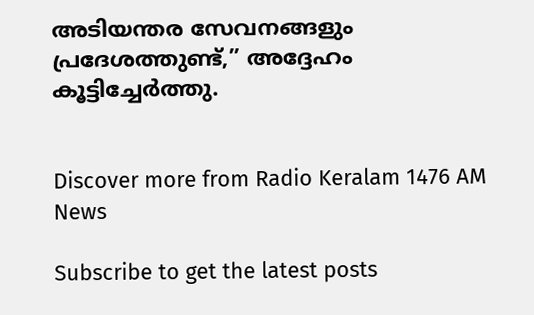അടിയന്തര സേവനങ്ങളും പ്രദേശത്തുണ്ട്,” അദ്ദേഹം കൂട്ടിച്ചേർത്തു.


Discover more from Radio Keralam 1476 AM News

Subscribe to get the latest posts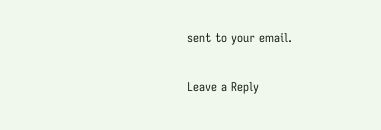sent to your email.

Leave a Reply